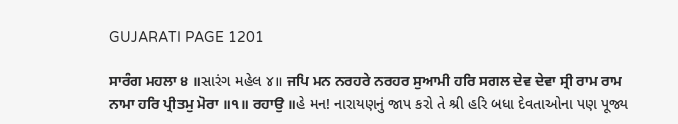GUJARATI PAGE 1201

ਸਾਰੰਗ ਮਹਲਾ ੪ ॥સારંગ મહેલ ૪॥ ਜਪਿ ਮਨ ਨਰਹਰੇ ਨਰਹਰ ਸੁਆਮੀ ਹਰਿ ਸਗਲ ਦੇਵ ਦੇਵਾ ਸ੍ਰੀ ਰਾਮ ਰਾਮ ਨਾਮਾ ਹਰਿ ਪ੍ਰੀਤਮੁ ਮੋਰਾ ॥੧॥ ਰਹਾਉ ॥હે મન! નારાયણનું જાપ કરો તે શ્રી હરિ બધા દેવતાઓના પણ પૂજ્ય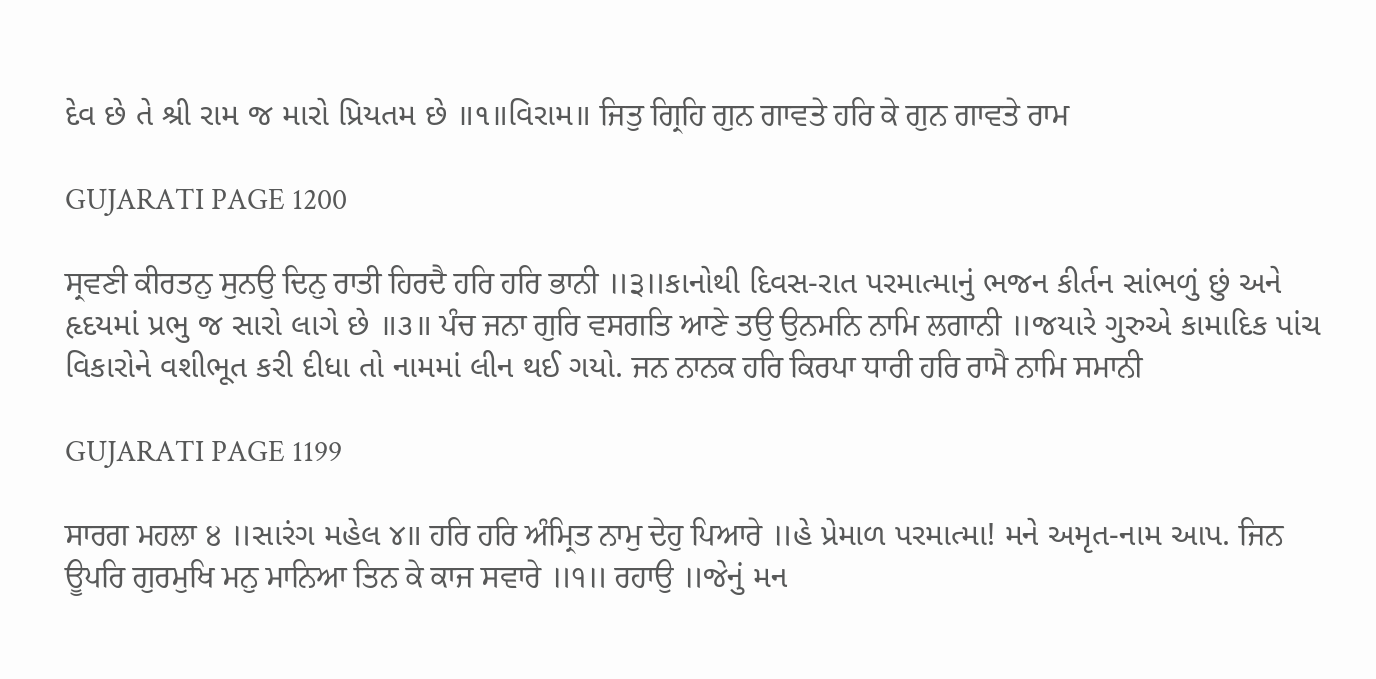દેવ છે તે શ્રી રામ જ મારો પ્રિયતમ છે ॥૧॥વિરામ॥ ਜਿਤੁ ਗ੍ਰਿਹਿ ਗੁਨ ਗਾਵਤੇ ਹਰਿ ਕੇ ਗੁਨ ਗਾਵਤੇ ਰਾਮ

GUJARATI PAGE 1200

ਸ੍ਰਵਣੀ ਕੀਰਤਨੁ ਸੁਨਉ ਦਿਨੁ ਰਾਤੀ ਹਿਰਦੈ ਹਰਿ ਹਰਿ ਭਾਨੀ ॥੩॥કાનોથી દિવસ-રાત પરમાત્માનું ભજન કીર્તન સાંભળું છું અને હૃદયમાં પ્રભુ જ સારો લાગે છે ॥૩॥ ਪੰਚ ਜਨਾ ਗੁਰਿ ਵਸਗਤਿ ਆਣੇ ਤਉ ਉਨਮਨਿ ਨਾਮਿ ਲਗਾਨੀ ॥જયારે ગુરુએ કામાદિક પાંચ વિકારોને વશીભૂત કરી દીધા તો નામમાં લીન થઈ ગયો. ਜਨ ਨਾਨਕ ਹਰਿ ਕਿਰਪਾ ਧਾਰੀ ਹਰਿ ਰਾਮੈ ਨਾਮਿ ਸਮਾਨੀ

GUJARATI PAGE 1199

ਸਾਰਗ ਮਹਲਾ ੪ ॥સારંગ મહેલ ૪॥ ਹਰਿ ਹਰਿ ਅੰਮ੍ਰਿਤ ਨਾਮੁ ਦੇਹੁ ਪਿਆਰੇ ॥હે પ્રેમાળ પરમાત્મા! મને અમૃત-નામ આપ. ਜਿਨ ਊਪਰਿ ਗੁਰਮੁਖਿ ਮਨੁ ਮਾਨਿਆ ਤਿਨ ਕੇ ਕਾਜ ਸਵਾਰੇ ॥੧॥ ਰਹਾਉ ॥જેનું મન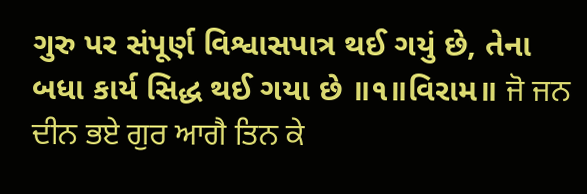ગુરુ પર સંપૂર્ણ વિશ્વાસપાત્ર થઈ ગયું છે, તેના બધા કાર્ય સિદ્ધ થઈ ગયા છે ॥૧॥વિરામ॥ ਜੋ ਜਨ ਦੀਨ ਭਏ ਗੁਰ ਆਗੈ ਤਿਨ ਕੇ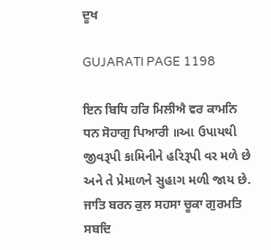ਦੂਖ

GUJARATI PAGE 1198

ਇਨ ਬਿਧਿ ਹਰਿ ਮਿਲੀਐ ਵਰ ਕਾਮਨਿ ਧਨ ਸੋਹਾਗੁ ਪਿਆਰੀ ॥આ ઉપાયથી જીવરૂપી કામિનીને હરિરૂપી વર મળે છે અને તે પ્રેમાળને સુહાગ મળી જાય છે. ਜਾਤਿ ਬਰਨ ਕੁਲ ਸਹਸਾ ਚੂਕਾ ਗੁਰਮਤਿ ਸਬਦਿ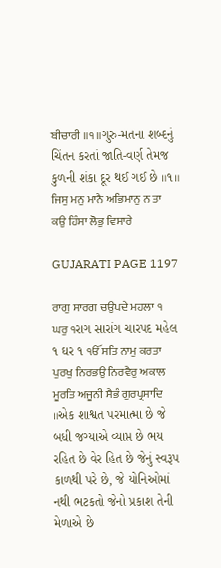ਬੀਚਾਰੀ ॥੧॥ગુરુ-મતના શબ્દનું ચિંતન કરતાં જાતિ-વર્ણ તેમજ કુળની શંકા દૂર થઈ ગઈ છે ॥૧॥ ਜਿਸੁ ਮਨੁ ਮਾਨੈ ਅਭਿਮਾਨੁ ਨ ਤਾ ਕਉ ਹਿੰਸਾ ਲੋਭੁ ਵਿਸਾਰੇ

GUJARATI PAGE 1197

ਰਾਗੁ ਸਾਰਗ ਚਉਪਦੇ ਮਹਲਾ ੧ ਘਰੁ ੧રાગ સારાંગ ચારપદ મહેલ ૧ ઘર ૧ ੴ ਸਤਿ ਨਾਮੁ ਕਰਤਾ ਪੁਰਖੁ ਨਿਰਭਉ ਨਿਰਵੈਰੁ ਅਕਾਲ ਮੂਰਤਿ ਅਜੂਨੀ ਸੈਭੰ ਗੁਰਪ੍ਰਸਾਦਿ ॥એક શાશ્વત પરમાત્મા છે જે બધી જગ્યાએ વ્યાપ્ત છે ભય રહિત છે વેર હિત છે જેનું સ્વરૂપ કાળથી પરે છે, જે યોનિઓમાં નથી ભટકતો જેનો પ્રકાશ તેની મેળાએ છે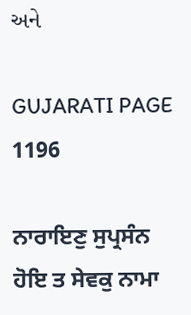અને

GUJARATI PAGE 1196

ਨਾਰਾਇਣੁ ਸੁਪ੍ਰਸੰਨ ਹੋਇ ਤ ਸੇਵਕੁ ਨਾਮਾ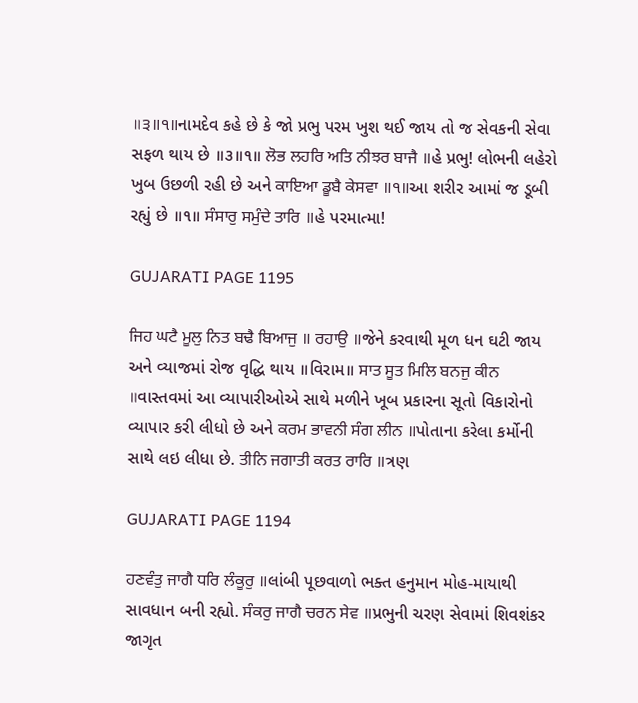॥੩॥੧॥નામદેવ કહે છે કે જો પ્રભુ પરમ ખુશ થઈ જાય તો જ સેવકની સેવા સફળ થાય છે ॥૩॥૧॥ ਲੋਭ ਲਹਰਿ ਅਤਿ ਨੀਝਰ ਬਾਜੈ ॥હે પ્રભુ! લોભની લહેરો ખુબ ઉછળી રહી છે અને ਕਾਇਆ ਡੂਬੈ ਕੇਸਵਾ ॥੧॥આ શરીર આમાં જ ડૂબી રહ્યું છે ॥૧॥ ਸੰਸਾਰੁ ਸਮੁੰਦੇ ਤਾਰਿ ॥હે પરમાત્મા!

GUJARATI PAGE 1195

ਜਿਹ ਘਟੈ ਮੂਲੁ ਨਿਤ ਬਢੈ ਬਿਆਜੁ ॥ ਰਹਾਉ ॥જેને કરવાથી મૂળ ધન ઘટી જાય અને વ્યાજમાં રોજ વૃદ્ધિ થાય ॥વિરામ॥ ਸਾਤ ਸੂਤ ਮਿਲਿ ਬਨਜੁ ਕੀਨ ॥વાસ્તવમાં આ વ્યાપારીઓએ સાથે મળીને ખૂબ પ્રકારના સૂતો વિકારોનો વ્યાપાર કરી લીધો છે અને ਕਰਮ ਭਾਵਨੀ ਸੰਗ ਲੀਨ ॥પોતાના કરેલા કર્મોની સાથે લઇ લીધા છે. ਤੀਨਿ ਜਗਾਤੀ ਕਰਤ ਰਾਰਿ ॥ત્રણ

GUJARATI PAGE 1194

ਹਣਵੰਤੁ ਜਾਗੈ ਧਰਿ ਲੰਕੂਰੁ ॥લાંબી પૂછવાળો ભક્ત હનુમાન મોહ-માયાથી સાવધાન બની રહ્યો. ਸੰਕਰੁ ਜਾਗੈ ਚਰਨ ਸੇਵ ॥પ્રભુની ચરણ સેવામાં શિવશંકર જાગૃત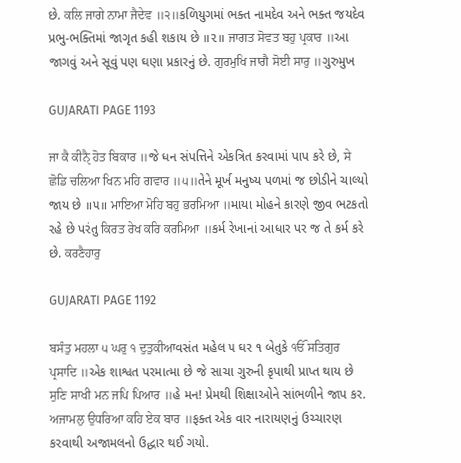છે. ਕਲਿ ਜਾਗੇ ਨਾਮਾ ਜੈਦੇਵ ॥੨॥કળિયુગમાં ભક્ત નામદેવ અને ભક્ત જયદેવ પ્રભુ-ભક્તિમાં જાગૃત કહી શકાય છે ॥૨॥ ਜਾਗਤ ਸੋਵਤ ਬਹੁ ਪ੍ਰਕਾਰ ॥આ જાગવું અને સૂવું પણ ઘણા પ્રકારનું છે. ਗੁਰਮੁਖਿ ਜਾਗੈ ਸੋਈ ਸਾਰੁ ॥ગુરુમુખ

GUJARATI PAGE 1193

ਜਾ ਕੈ ਕੀਨੑੈ ਹੋਤ ਬਿਕਾਰ ॥જે ધન સંપત્તિને એકત્રિત કરવામાં પાપ કરે છે, ਸੇ ਛੋਡਿ ਚਲਿਆ ਖਿਨ ਮਹਿ ਗਵਾਰ ॥੫॥તેને મૂર્ખ મનુષ્ય પળમાં જ છોડીને ચાલ્યો જાય છે ॥૫॥ ਮਾਇਆ ਮੋਹਿ ਬਹੁ ਭਰਮਿਆ ॥માયા મોહને કારણે જીવ ભટકતો રહે છે પરંતુ ਕਿਰਤ ਰੇਖ ਕਰਿ ਕਰਮਿਆ ॥કર્મ રેખાનાં આધાર પર જ તે કર્મ કરે છે. ਕਰਣੈਹਾਰੁ

GUJARATI PAGE 1192

ਬਸੰਤੁ ਮਹਲਾ ੫ ਘਰੁ ੧ ਦੁਤੁਕੀਆવસંત મહેલ ૫ ઘર ૧ બેતુકે ੴ ਸਤਿਗੁਰ ਪ੍ਰਸਾਦਿ ॥એક શાશ્વત પરમાત્મા છે જે સાચા ગુરુની કૃપાથી પ્રાપ્ત થાય છે ਸੁਣਿ ਸਾਖੀ ਮਨ ਜਪਿ ਪਿਆਰ ॥હે મન! પ્રેમથી શિક્ષાઓને સાંભળીને જાપ કર. ਅਜਾਮਲੁ ਉਧਰਿਆ ਕਹਿ ਏਕ ਬਾਰ ॥ફક્ત એક વાર નારાયણનું ઉચ્ચારણ કરવાથી અજામલનો ઉદ્ધાર થઈ ગયો.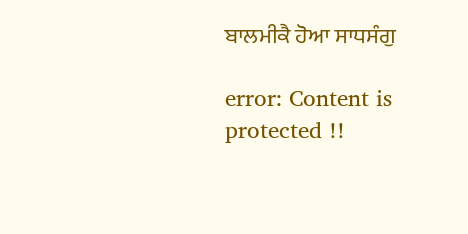ਬਾਲਮੀਕੈ ਹੋਆ ਸਾਧਸੰਗੁ

error: Content is protected !!